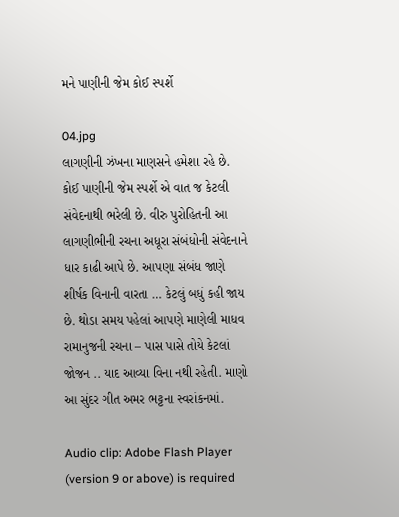મને પાણીની જેમ કોઈ સ્પર્શે

04.jpg
લાગણીની ઝંખના માણસને હમેશા રહે છે. કોઈ પાણીની જેમ સ્પર્શે એ વાત જ કેટલી સંવેદનાથી ભરેલી છે. વીરુ પુરોહિતની આ લાગણીભીની રચના અધૂરા સંબંધોની સંવેદનાને ધાર કાઢી આપે છે. આપણા સંબંધ જાણે શીર્ષક વિનાની વારતા … કેટલું બધું કહી જાય છે. થોડા સમય પહેલાં આપણે માણેલી માધવ રામાનુજની રચના – પાસ પાસે તોયે કેટલાં જોજન .. યાદ આવ્યા વિના નથી રહેતી. માણો આ સુંદર ગીત અમર ભટ્ટના સ્વરાંકનમાં.

Audio clip: Adobe Flash Player (version 9 or above) is required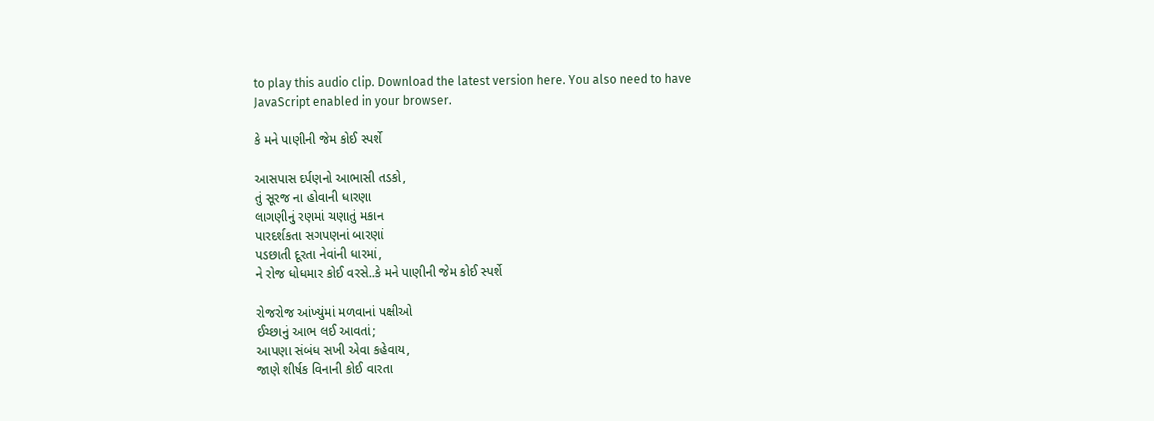to play this audio clip. Download the latest version here. You also need to have JavaScript enabled in your browser.

કે મને પાણીની જેમ કોઈ સ્પર્શે

આસપાસ દર્પણનો આભાસી તડકો,
તું સૂરજ ના હોવાની ધારણા
લાગણીનું રણમાં ચણાતું મકાન
પારદર્શકતા સગપણનાં બારણાં
પડછાતી દૂરતા નેવાંની ધારમાં,
ને રોજ ધોધમાર કોઈ વરસે..કે મને પાણીની જેમ કોઈ સ્પર્શે

રોજરોજ આંખ્યુંમાં મળવાનાં પક્ષીઓ
ઈચ્છાનું આભ લઈ આવતાં;
આપણા સંબંધ સખી એવા કહેવાય,
જાણે શીર્ષક વિનાની કોઈ વારતા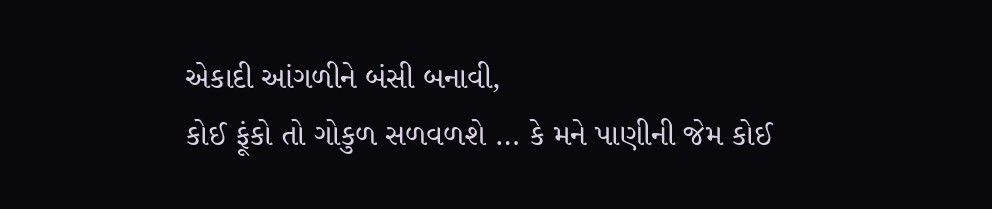એકાદી આંગળીને બંસી બનાવી,
કોઈ ફૂંકો તો ગોકુળ સળવળશે … કે મને પાણીની જેમ કોઈ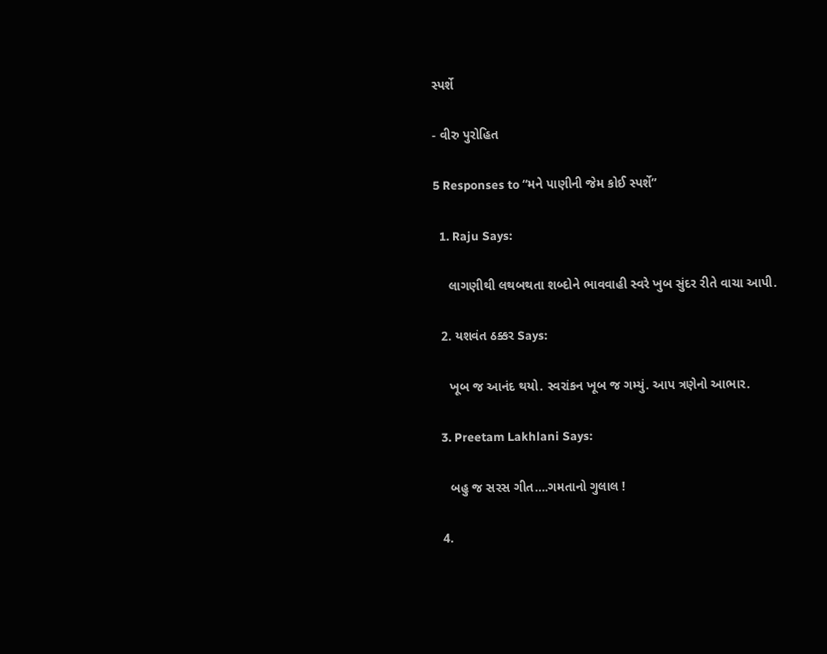સ્પર્શે

- વીરુ પુરોહિત

5 Responses to “મને પાણીની જેમ કોઈ સ્પર્શે”

  1. Raju Says:

    લાગણીથી લથબથતા શબ્દોને ભાવવાહી સ્વરે ખુબ સુંદર રીતે વાચા આપી.

  2. યશવંત ઠક્કર Says:

    ખૂબ જ આનંદ થયો. સ્વરાંકન ખૂબ જ ગમ્યું. આપ ત્રણેનો આભાર.

  3. Preetam Lakhlani Says:

    બહુ જ સરસ ગીત….ગમતાનો ગુલાલ !

  4.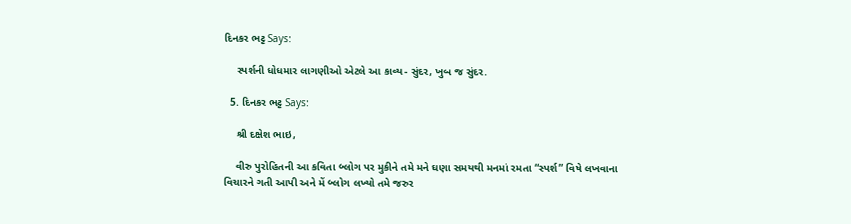દિનકર ભટ્ટ Says:

    સ્પર્શની ધોધમાર લાગણીઓ એટલે આ કાવ્ય- સુંદર, ખુબ જ સુંદર.

  5. દિનકર ભટ્ટ Says:

    શ્રી દક્ષેશ ભાઇ,

    વીરુ પુરોહિતની આ કવિતા બ્લોગ પર મુકીને તમે મને ઘણા સમયથી મનમાં રમતા “સ્પર્શ” વિષે લખવાના વિચારને ગતી આપી અને મેં બ્લોગ લખ્યો તમે જરુર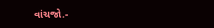વાંચજો.-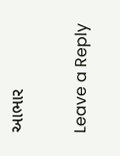આભાર

Leave a Reply